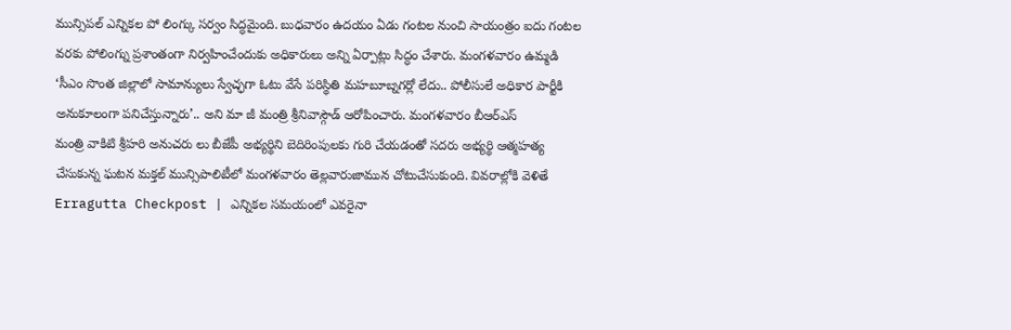మున్సిపల్ ఎన్నికల పో లింగ్కు సర్వం సిద్ధమైంది. బుధవారం ఉదయం ఏడు గంటల నుంచి సాయంత్రం ఐదు గంటల వరకు పోలింగ్ను ప్రశాంతంగా నిర్వహించేందుకు అధికారులు అన్ని ఏర్పాట్లు సిద్ధం చేశారు. మంగళవారం ఉమ్మడి
‘సీఎం సొంత జిల్లాలో సామాన్యులు స్వేచ్ఛగా ఓటు వేసే పరిస్థితి మహబూబ్నగర్లో లేదు.. పోలీసులే అధికార పార్టీకి అనుకూలంగా పనిచేస్తున్నారు’.. అని మా జీ మంత్రి శ్రీనివాస్గౌడ్ ఆరోపించారు. మంగళవారం బీఆర్ఎస్
మంత్రి వాకిటి శ్రీహరి అనుచరు లు బీజేపీ అభ్యర్థిని బెదిరింపులకు గురి చేయడంతో సదరు అభ్యర్థి ఆత్మహత్య చేసుకున్న ఘటన మక్తల్ మున్సిపాలిటీలో మంగళవారం తెల్లవారుజామున చోటుచేసుకుంది. వివరాల్లోకి వెళితే
Erragutta Checkpost | ఎన్నికల సమయంలో ఎవరైనా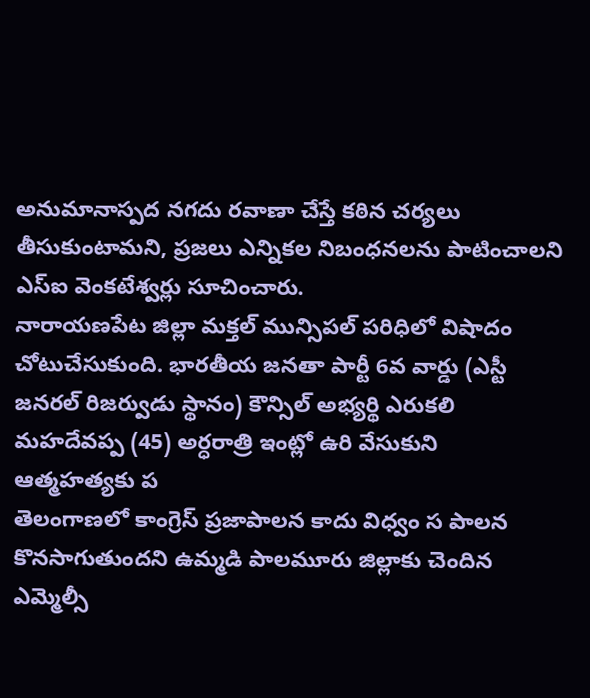అనుమానాస్పద నగదు రవాణా చేస్తే కఠిన చర్యలు తీసుకుంటామని, ప్రజలు ఎన్నికల నిబంధనలను పాటించాలని ఎస్ఐ వెంకటేశ్వర్లు సూచించారు.
నారాయణపేట జిల్లా మక్తల్ మున్సిపల్ పరిధిలో విషాదం చోటుచేసుకుంది. భారతీయ జనతా పార్టీ 6వ వార్డు (ఎస్టీ జనరల్ రిజర్వుడు స్థానం) కౌన్సిల్ అభ్యర్థి ఎరుకలి మహదేవప్ప (45) అర్ధరాత్రి ఇంట్లో ఉరి వేసుకుని ఆత్మహత్యకు ప
తెలంగాణలో కాంగ్రెస్ ప్రజాపాలన కాదు విధ్వం స పాలన కొనసాగుతుందని ఉమ్మడి పాలమూరు జిల్లాకు చెందిన ఎమ్మెల్సీ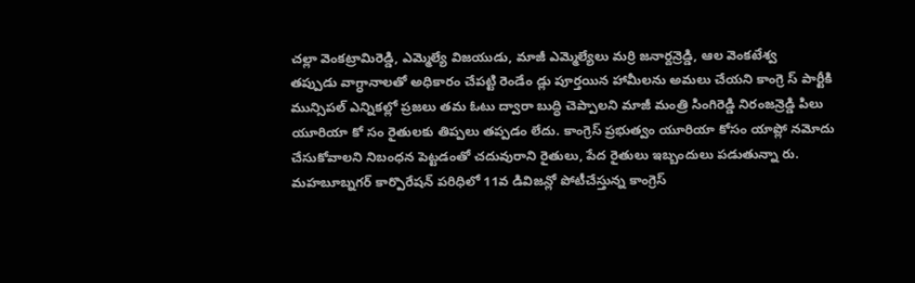చల్లా వెంకట్రామిరెడ్డి, ఎమ్మెల్యే విజయుడు, మాజీ ఎమ్మెల్యేలు మర్రి జనార్దన్రెడ్డి, ఆల వెంకటేశ్వ
తప్పుడు వాగ్ధానాలతో అధికారం చేపట్టి రెండేం డ్లు పూర్తయిన హామీలను అమలు చేయని కాంగ్రె స్ పార్టీకి మున్సిపల్ ఎన్నికల్లో ప్రజలు తమ ఓటు ద్వారా బుద్ధి చెప్పాలని మాజీ మంత్రి సింగిరెడ్డి నిరంజన్రెడ్డి పిలు
యూరియా కో సం రైతులకు తిప్పలు తప్పడం లేదు. కాంగ్రెస్ ప్రభుత్వం యూరియా కోసం యాప్లో నమోదు చేసుకోవాలని నిబంధన పెట్టడంతో చదువురాని రైతులు, పేద రైతులు ఇబ్బందులు పడుతున్నా రు.
మహబూబ్నగర్ కార్పొరేషన్ పరిధిలో 11వ డివిజన్లో పోటీచేస్తున్న కాంగ్రెస్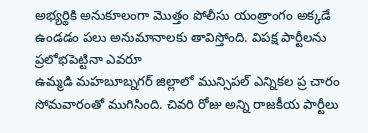అభ్యర్థికి అనుకూలంగా మొత్తం పోలీసు యంత్రాంగం అక్కడే ఉండడం పలు అనుమానాలకు తావిస్తోంది. విపక్ష పార్టీలను ప్రలోభపెట్టినా ఎవరూ
ఉమ్మడి మహబూబ్నగర్ జిల్లాలో మున్సిపల్ ఎన్నికల ప్ర చారం సోమవారంతో ముగిసింది. చివరి రోజు అన్ని రాజకీయ పార్టీలు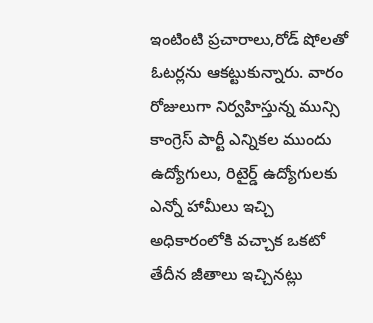ఇంటింటి ప్రచారాలు,రోడ్ షోలతో ఓటర్లను ఆకట్టుకున్నారు. వారం రోజులుగా నిర్వహిస్తున్న మున్సి
కాంగ్రెస్ పార్టీ ఎన్నికల ముందు ఉద్యోగులు, రిటైర్డ్ ఉద్యోగులకు ఎన్నో హామీలు ఇచ్చి అధికారంలోకి వచ్చాక ఒకటో తేదీన జీతాలు ఇచ్చినట్లు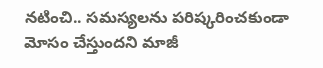నటించి.. సమస్యలను పరిష్కరించకుండా మోసం చేస్తుందని మాజీ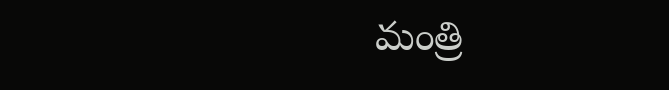మంత్రి